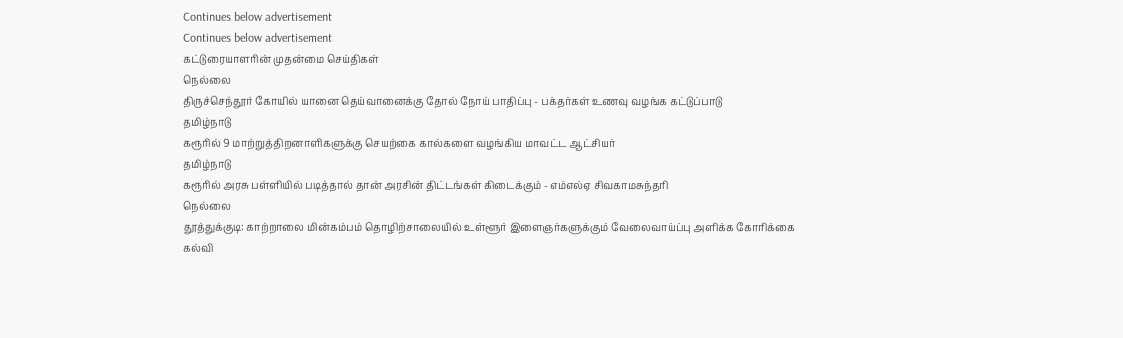Continues below advertisement
Continues below advertisement
கட்டுரையாளரின் முதன்மை செய்திகள்
நெல்லை
திருச்செந்தூர் கோயில் யானை தெய்வானைக்கு தோல் நோய் பாதிப்பு - பக்தர்கள் உணவு வழங்க கட்டுப்பாடு
தமிழ்நாடு
கரூரில் 9 மாற்றுத்திறனாளிகளுக்கு செயற்கை கால்களை வழங்கிய மாவட்ட ஆட்சியர்
தமிழ்நாடு
கரூரில் அரசு பள்ளியில் படித்தால் தான் அரசின் திட்டங்கள் கிடைக்கும் - எம்எல்ஏ சிவகாமசுந்தரி
நெல்லை
தூத்துக்குடி: காற்றாலை மின்கம்பம் தொழிற்சாலையில் உள்ளூர் இளைஞர்களுக்கும் வேலைவாய்ப்பு அளிக்க கோரிக்கை
கல்வி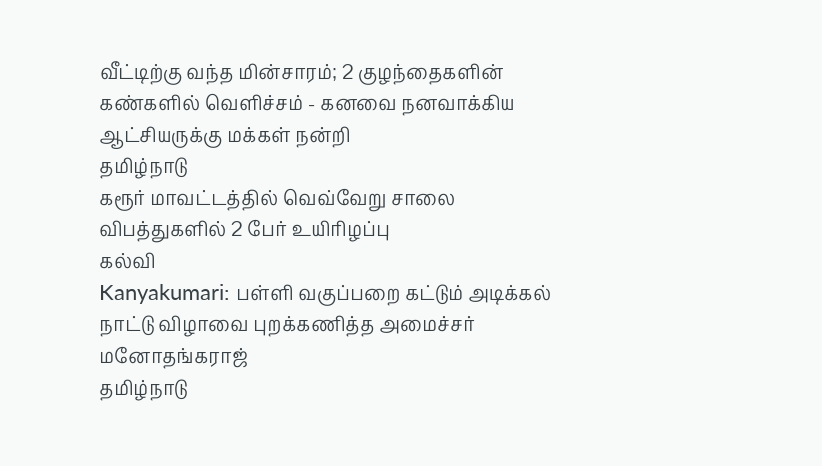வீட்டிற்கு வந்த மின்சாரம்; 2 குழந்தைகளின் கண்களில் வெளிச்சம் - கனவை நனவாக்கிய ஆட்சியருக்கு மக்கள் நன்றி
தமிழ்நாடு
கரூர் மாவட்டத்தில் வெவ்வேறு சாலை விபத்துகளில் 2 பேர் உயிரிழப்பு
கல்வி
Kanyakumari: பள்ளி வகுப்பறை கட்டும் அடிக்கல் நாட்டு விழாவை புறக்கணித்த அமைச்சர் மனோதங்கராஜ்
தமிழ்நாடு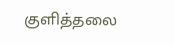குளித்தலை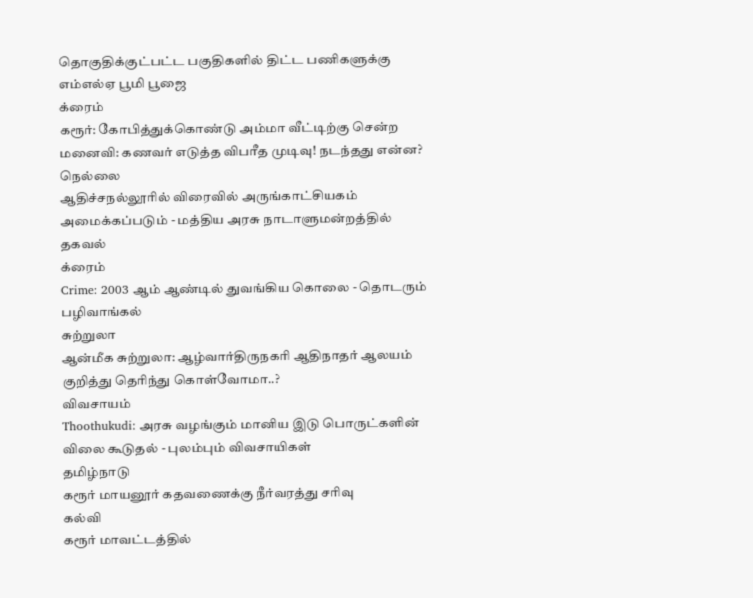தொகுதிக்குட்பட்ட பகுதிகளில் திட்ட பணிகளுக்கு எம்எல்ஏ பூமி பூஜை
க்ரைம்
கரூர்: கோபித்துக்கொண்டு அம்மா வீட்டிற்கு சென்ற மனைவி: கணவர் எடுத்த விபரீத முடிவு! நடந்தது என்ன?
நெல்லை
ஆதிச்சநல்லூரில் விரைவில் அருங்காட்சியகம் அமைக்கப்படும் - மத்திய அரசு நாடாளுமன்றத்தில் தகவல்
க்ரைம்
Crime: 2003 ஆம் ஆண்டில் துவங்கிய கொலை - தொடரும் பழிவாங்கல்
சுற்றுலா
ஆன்மீக சுற்றுலா: ஆழ்வார்திருநகரி ஆதிநாதர் ஆலயம் குறித்து தெரிந்து கொள்வோமா..?
விவசாயம்
Thoothukudi: அரசு வழங்கும் மானிய இடு பொருட்களின் விலை கூடுதல் - புலம்பும் விவசாயிகள்
தமிழ்நாடு
கரூர் மாயனூர் கதவணைக்கு நீர்வரத்து சரிவு
கல்வி
கரூர் மாவட்டத்தில்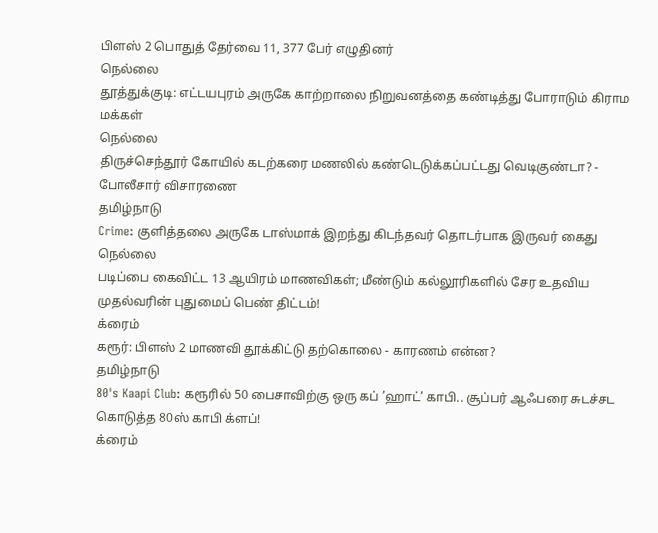பிளஸ் 2 பொதுத் தேர்வை 11, 377 பேர் எழுதினர்
நெல்லை
தூத்துக்குடி: எட்டயபுரம் அருகே காற்றாலை நிறுவனத்தை கண்டித்து போராடும் கிராம மக்கள்
நெல்லை
திருச்செந்தூர் கோயில் கடற்கரை மணலில் கண்டெடுக்கப்பட்டது வெடிகுண்டா? - போலீசார் விசாரணை
தமிழ்நாடு
Crime: குளித்தலை அருகே டாஸ்மாக் இறந்து கிடந்தவர் தொடர்பாக இருவர் கைது
நெல்லை
படிப்பை கைவிட்ட 13 ஆயிரம் மாணவிகள்; மீண்டும் கல்லூரிகளில் சேர உதவிய முதல்வரின் புதுமைப் பெண் திட்டம்!
க்ரைம்
கரூர்: பிளஸ் 2 மாணவி தூக்கிட்டு தற்கொலை - காரணம் என்ன?
தமிழ்நாடு
80's Kaapi Club: கரூரில் 50 பைசாவிற்கு ஒரு கப் ’ஹாட்’ காபி.. சூப்பர் ஆஃபரை சுடச்சட கொடுத்த 80ஸ் காபி க்ளப்!
க்ரைம்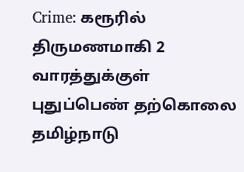Crime: கரூரில் திருமணமாகி 2 வாரத்துக்குள் புதுப்பெண் தற்கொலை
தமிழ்நாடு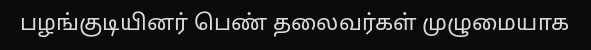பழங்குடியினர் பெண் தலைவர்கள் முழுமையாக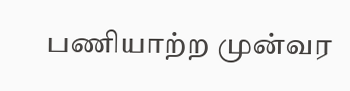பணியாற்ற முன்வர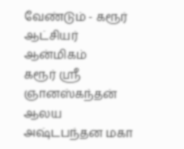வேண்டும் - கரூர் ஆட்சியர்
ஆன்மிகம்
கரூர் ஸ்ரீ ஞானஸ்கந்தன் ஆலய அஷ்டபந்தன மகா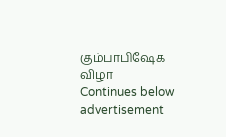கும்பாபிஷேக விழா
Continues below advertisement